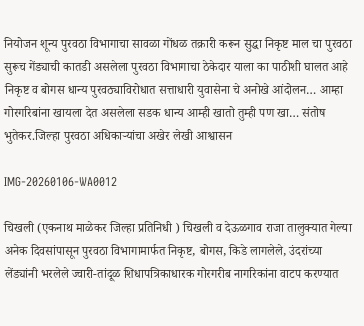नियोजन शून्य पुरवठा विभागाचा सावळा गोंधळ तक्रारी करून सुद्धा निकृष्ट माल चा पुरवठा सुरूच गेंड्याची कातडी असलेला पुरवठा विभागाचा ठेकेदार याला का पाठीशी घालत आहे निकृष्ट व बोगस धान्य पुरवठ्याविरोधात सत्ताधारी युवासेना चे अनोखे आंदोलन… आम्हा गोरगरिबांना खायला देत असलेला सडक धान्य आम्ही खातो तुम्ही पण खा… संतोष भुतेकर.जिल्हा पुरवठा अधिकाऱ्यांचा अखेर लेखी आश्वासन

IMG-20260106-WA0012

चिखली (एकनाथ माळेकर जिल्हा प्रतिनिधी ) चिखली व देऊळगाव राजा तालुक्यात गेल्या अनेक दिवसांपासून पुरवठा विभागामार्फत निकृष्ट, बोगस, किडे लागलेले, उंदरांच्या लेंड्यांनी भरलेले ज्वारी-तांदूळ शिधापत्रिकाधारक गोरगरीब नागरिकांना वाटप करण्यात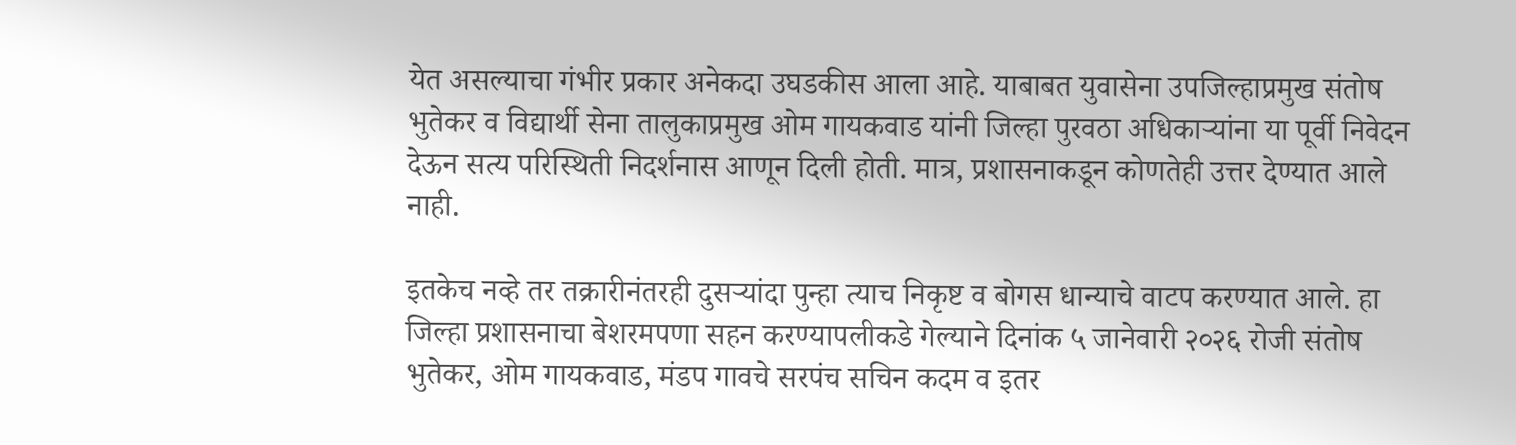येत असल्याचा गंभीर प्रकार अनेकदा उघडकीस आला आहे. याबाबत युवासेना उपजिल्हाप्रमुख संतोष भुतेकर व विद्यार्थी सेना तालुकाप्रमुख ओम गायकवाड यांनी जिल्हा पुरवठा अधिकाऱ्यांना या पूर्वी निवेदन देऊन सत्य परिस्थिती निदर्शनास आणून दिली होती. मात्र, प्रशासनाकडून कोणतेही उत्तर देण्यात आले नाही.

इतकेच नव्हे तर तक्रारीनंतरही दुसऱ्यांदा पुन्हा त्याच निकृष्ट व बोगस धान्याचे वाटप करण्यात आले. हा जिल्हा प्रशासनाचा बेशरमपणा सहन करण्यापलीकडे गेल्याने दिनांक ५ जानेवारी २०२६ रोजी संतोष भुतेकर, ओम गायकवाड, मंडप गावचे सरपंच सचिन कदम व इतर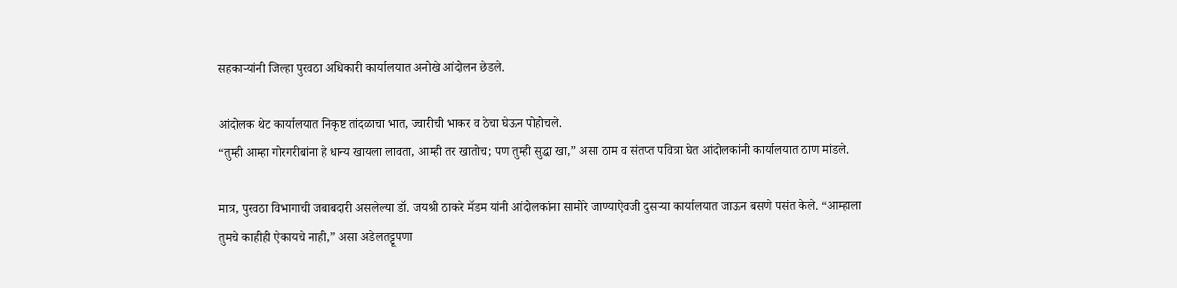सहकाऱ्यांनी जिल्हा पुरवठा अधिकारी कार्यालयात अनोखे आंदोलन छेडले.

आंदोलक थेट कार्यालयात निकृष्ट तांदळाचा भात, ज्वारीची भाकर व ठेचा घेऊन पोहोचले.
“तुम्ही आम्हा गोरगरीबांना हे धान्य खायला लावता, आम्ही तर खातोच; पण तुम्ही सुद्धा खा,” असा ठाम व संतप्त पवित्रा घेत आंदोलकांनी कार्यालयात ठाण मांडले.

मात्र, पुरवठा विभागाची जबाबदारी असलेल्या डॉ. जयश्री ठाकरे मॅडम यांनी आंदोलकांना सामोरे जाण्याऐवजी दुसऱ्या कार्यालयात जाऊन बसणे पसंत केले. “आम्हाला तुमचे काहीही ऐकायचे नाही,” असा अडेलतट्टूपणा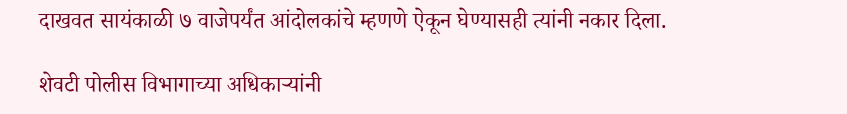दाखवत सायंकाळी ७ वाजेपर्यंत आंदोलकांचे म्हणणे ऐकून घेण्यासही त्यांनी नकार दिला.

शेवटी पोलीस विभागाच्या अधिकाऱ्यांनी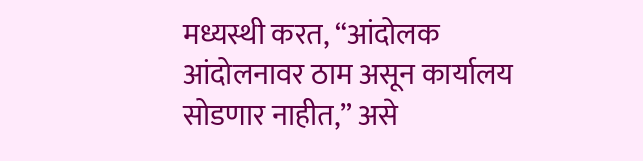मध्यस्थी करत, “आंदोलक आंदोलनावर ठाम असून कार्यालय सोडणार नाहीत,” असे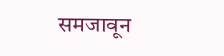समजावून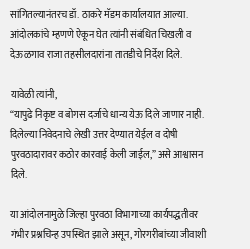सांगितल्यानंतरच डॉ. ठाकरे मॅडम कार्यालयात आल्या. आंदोलकांचे म्हणणे ऐकून घेत त्यांनी संबंधित चिखली व देऊळगाव राजा तहसीलदारांना तातडीचे निर्देश दिले.

यावेळी त्यांनी,
“यापुढे निकृष्ट व बोगस दर्जाचे धान्य येऊ दिले जाणार नाही. दिलेल्या निवेदनाचे लेखी उत्तर देण्यात येईल व दोषी पुरवठादारावर कठोर कारवाई केली जाईल,” असे आश्वासन दिले.

या आंदोलनामुळे जिल्हा पुरवठा विभागाच्या कार्यपद्धतीवर गंभीर प्रश्नचिन्ह उपस्थित झाले असून, गोरगरीबांच्या जीवाशी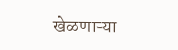खेळणाऱ्या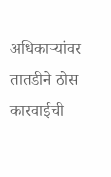अधिकाऱ्यांवर तातडीने ठोस कारवाईची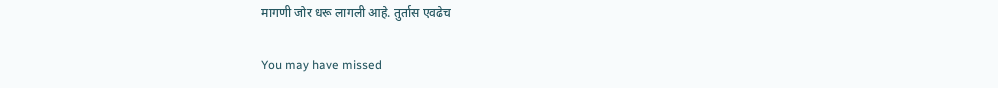मागणी जोर धरू लागली आहे. तुर्तास एवढेच

You may have missed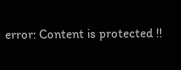error: Content is protected !!